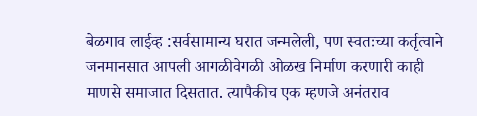बेळगाव लाईव्ह :सर्वसामान्य घरात जन्मलेली, पण स्वतःच्या कर्तृत्वाने जनमानसात आपली आगळीवेगळी ओळख निर्माण करणारी काही माणसे समाजात दिसतात. त्यापैकीच एक म्हणजे अनंतराव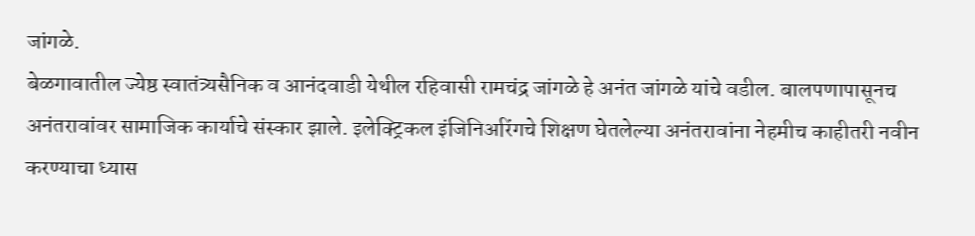जांगळे.
बेळगावातील ज्येष्ठ स्वातंत्र्यसैनिक व आनंदवाडी येथील रहिवासी रामचंद्र जांगळे हे अनंत जांगळे यांचे वडील. बालपणापासूनच अनंतरावांवर सामाजिक कार्याचे संस्कार झाले. इलेक्ट्रिकल इंजिनिअरिंगचे शिक्षण घेतलेल्या अनंतरावांना नेहमीच काहीतरी नवीन करण्याचा ध्यास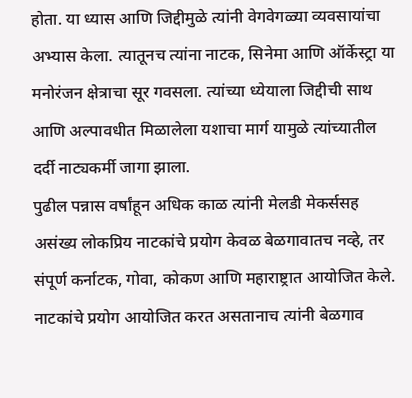होता. या ध्यास आणि जिद्दीमुळे त्यांनी वेगवेगळ्या व्यवसायांचा अभ्यास केला. त्यातूनच त्यांना नाटक, सिनेमा आणि ऑर्केस्ट्रा या मनोरंजन क्षेत्राचा सूर गवसला. त्यांच्या ध्येयाला जिद्दीची साथ आणि अल्पावधीत मिळालेला यशाचा मार्ग यामुळे त्यांच्यातील दर्दी नाट्यकर्मी जागा झाला.
पुढील पन्नास वर्षांहून अधिक काळ त्यांनी मेलडी मेकर्ससह असंख्य लोकप्रिय नाटकांचे प्रयोग केवळ बेळगावातच नव्हे, तर संपूर्ण कर्नाटक, गोवा, कोकण आणि महाराष्ट्रात आयोजित केले. नाटकांचे प्रयोग आयोजित करत असतानाच त्यांनी बेळगाव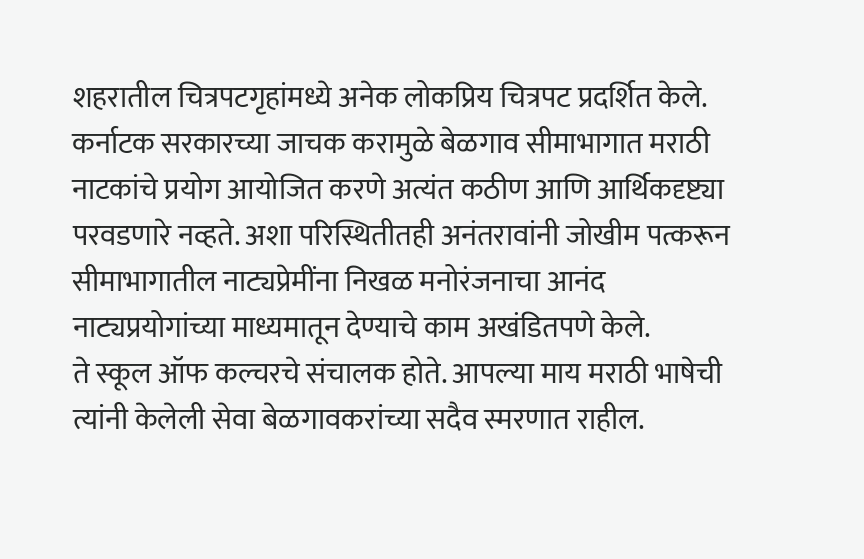शहरातील चित्रपटगृहांमध्ये अनेक लोकप्रिय चित्रपट प्रदर्शित केले.
कर्नाटक सरकारच्या जाचक करामुळे बेळगाव सीमाभागात मराठी नाटकांचे प्रयोग आयोजित करणे अत्यंत कठीण आणि आर्थिकदृष्ट्या परवडणारे नव्हते. अशा परिस्थितीतही अनंतरावांनी जोखीम पत्करून सीमाभागातील नाट्यप्रेमींना निखळ मनोरंजनाचा आनंद नाट्यप्रयोगांच्या माध्यमातून देण्याचे काम अखंडितपणे केले.
ते स्कूल ऑफ कल्चरचे संचालक होते. आपल्या माय मराठी भाषेची त्यांनी केलेली सेवा बेळगावकरांच्या सदैव स्मरणात राहील.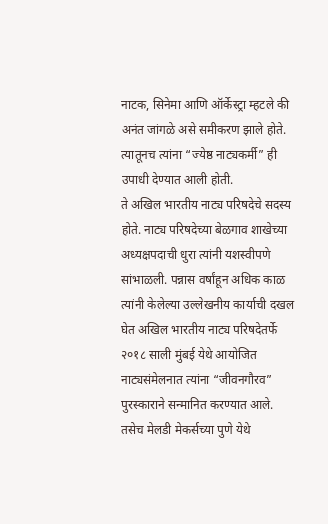नाटक, सिनेमा आणि ऑर्केस्ट्रा म्हटले की अनंत जांगळे असे समीकरण झाले होते. त्यातूनच त्यांना “ज्येष्ठ नाट्यकर्मी” ही उपाधी देण्यात आली होती.
ते अखिल भारतीय नाट्य परिषदेचे सदस्य होते. नाट्य परिषदेच्या बेळगाव शाखेच्या अध्यक्षपदाची धुरा त्यांनी यशस्वीपणे सांभाळली. पन्नास वर्षांहून अधिक काळ त्यांनी केलेल्या उल्लेखनीय कार्याची दखल घेत अखिल भारतीय नाट्य परिषदेतर्फे २०१८ साली मुंबई येथे आयोजित नाट्यसंमेलनात त्यांना “जीवनगौरव” पुरस्काराने सन्मानित करण्यात आले. तसेच मेलडी मेकर्सच्या पुणे येथे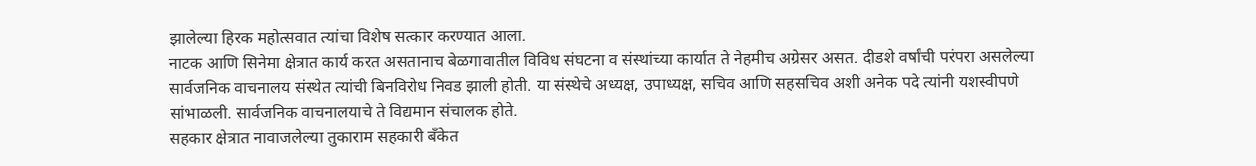झालेल्या हिरक महोत्सवात त्यांचा विशेष सत्कार करण्यात आला.
नाटक आणि सिनेमा क्षेत्रात कार्य करत असतानाच बेळगावातील विविध संघटना व संस्थांच्या कार्यात ते नेहमीच अग्रेसर असत. दीडशे वर्षांची परंपरा असलेल्या सार्वजनिक वाचनालय संस्थेत त्यांची बिनविरोध निवड झाली होती. या संस्थेचे अध्यक्ष, उपाध्यक्ष, सचिव आणि सहसचिव अशी अनेक पदे त्यांनी यशस्वीपणे सांभाळली. सार्वजनिक वाचनालयाचे ते विद्यमान संचालक होते.
सहकार क्षेत्रात नावाजलेल्या तुकाराम सहकारी बँकेत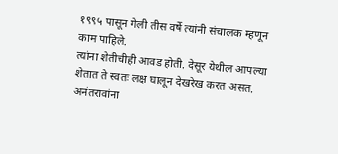१९९५ पासून गेली तीस वर्षे त्यांनी संचालक म्हणून काम पाहिले.
त्यांना शेतीचीही आवड होती. देसूर येथील आपल्या शेतात ते स्वतः लक्ष घालून देखरेख करत असत. अनंतरावांना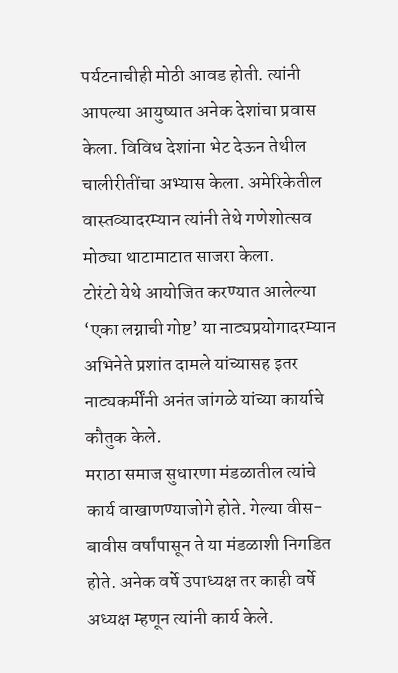पर्यटनाचीही मोठी आवड होती. त्यांनी आपल्या आयुष्यात अनेक देशांचा प्रवास केला. विविध देशांना भेट देऊन तेथील चालीरीतींचा अभ्यास केला. अमेरिकेतील वास्तव्यादरम्यान त्यांनी तेथे गणेशोत्सव मोठ्या थाटामाटात साजरा केला.
टोरंटो येथे आयोजित करण्यात आलेल्या ‘एका लग्नाची गोष्ट’ या नाट्यप्रयोगादरम्यान अभिनेते प्रशांत दामले यांच्यासह इतर नाट्यकर्मींनी अनंत जांगळे यांच्या कार्याचे कौतुक केले.
मराठा समाज सुधारणा मंडळातील त्यांचे कार्य वाखाणण्याजोगे होते. गेल्या वीस-बावीस वर्षांपासून ते या मंडळाशी निगडित होते. अनेक वर्षे उपाध्यक्ष तर काही वर्षे अध्यक्ष म्हणून त्यांनी कार्य केले.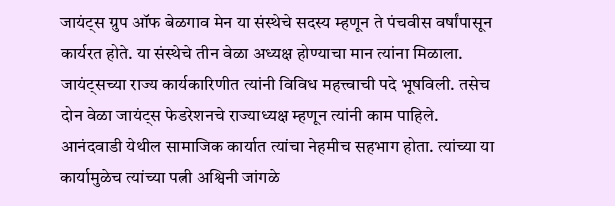जायंट्स ग्रुप ऑफ बेळगाव मेन या संस्थेचे सदस्य म्हणून ते पंचवीस वर्षांपासून कार्यरत होते. या संस्थेचे तीन वेळा अध्यक्ष होण्याचा मान त्यांना मिळाला. जायंट्सच्या राज्य कार्यकारिणीत त्यांनी विविध महत्त्वाची पदे भूषविली. तसेच दोन वेळा जायंट्स फेडरेशनचे राज्याध्यक्ष म्हणून त्यांनी काम पाहिले.
आनंदवाडी येथील सामाजिक कार्यात त्यांचा नेहमीच सहभाग होता. त्यांच्या या कार्यामुळेच त्यांच्या पत्नी अश्विनी जांगळे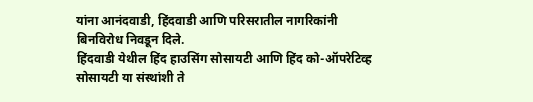यांना आनंदवाडी, हिंदवाडी आणि परिसरातील नागरिकांनी बिनविरोध निवडून दिले.
हिंदवाडी येथील हिंद हाउसिंग सोसायटी आणि हिंद को-ऑपरेटिव्ह सोसायटी या संस्थांशी ते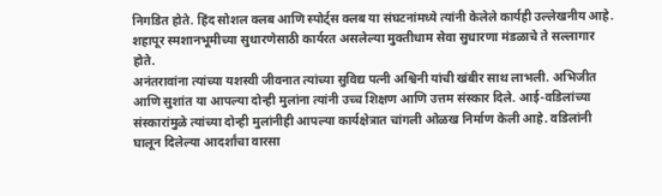निगडित होते. हिंद सोशल क्लब आणि स्पोर्ट्स क्लब या संघटनांमध्ये त्यांनी केलेले कार्यही उल्लेखनीय आहे.
शहापूर स्मशानभूमीच्या सुधारणेसाठी कार्यरत असलेल्या मुक्तीधाम सेवा सुधारणा मंडळाचे ते सल्लागार होते.
अनंतरावांना त्यांच्या यशस्वी जीवनात त्यांच्या सुविद्य पत्नी अश्विनी यांची खंबीर साथ लाभली. अभिजीत आणि सुशांत या आपल्या दोन्ही मुलांना त्यांनी उच्च शिक्षण आणि उत्तम संस्कार दिले. आई-वडिलांच्या संस्कारांमुळे त्यांच्या दोन्ही मुलांनीही आपल्या कार्यक्षेत्रात चांगली ओळख निर्माण केली आहे. वडिलांनी घालून दिलेल्या आदर्शांचा वारसा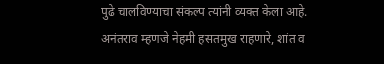पुढे चालविण्याचा संकल्प त्यांनी व्यक्त केला आहे.
अनंतराव म्हणजे नेहमी हसतमुख राहणारे, शांत व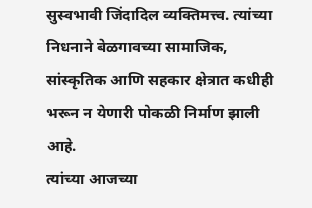सुस्वभावी जिंदादिल व्यक्तिमत्त्व. त्यांच्या निधनाने बेळगावच्या सामाजिक, सांस्कृतिक आणि सहकार क्षेत्रात कधीही भरून न येणारी पोकळी निर्माण झाली आहे.
त्यांच्या आजच्या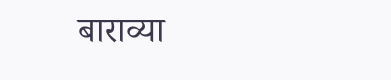बाराव्या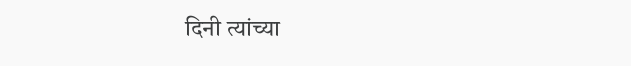दिनी त्यांच्या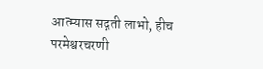आत्म्यास सद्गती लाभो, हीच परमेश्वरचरणी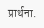प्रार्थना.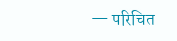— परिचित